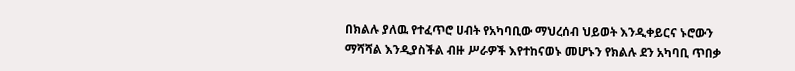በክልሉ ያለዉ የተፈጥሮ ሀብት የአካባቢው ማህረሰብ ህይወት እንዲቀይርና ኑሮውን ማሻሻል እንዲያስችል ብዙ ሥራዎች እየተከናወኑ መሆኑን የክልሉ ደን አካባቢ ጥበቃ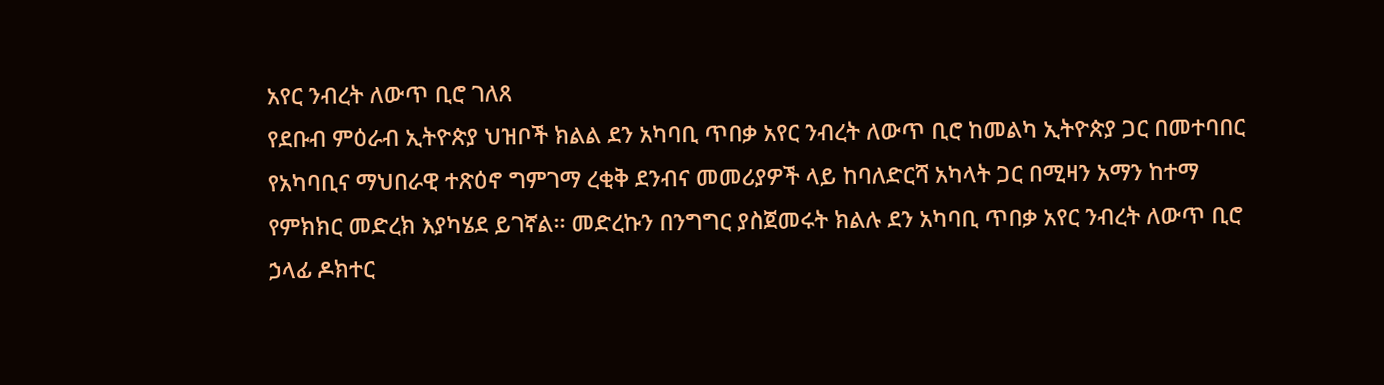አየር ንብረት ለውጥ ቢሮ ገለጸ
የደቡብ ምዕራብ ኢትዮጵያ ህዝቦች ክልል ደን አካባቢ ጥበቃ አየር ንብረት ለውጥ ቢሮ ከመልካ ኢትዮጵያ ጋር በመተባበር የአካባቢና ማህበራዊ ተጽዕኖ ግምገማ ረቂቅ ደንብና መመሪያዎች ላይ ከባለድርሻ አካላት ጋር በሚዛን አማን ከተማ የምክክር መድረክ እያካሄደ ይገኛል፡፡ መድረኩን በንግግር ያስጀመሩት ክልሉ ደን አካባቢ ጥበቃ አየር ንብረት ለውጥ ቢሮ ኃላፊ ዶክተር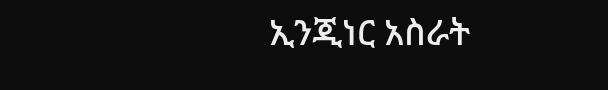ኢንጂነር አስራት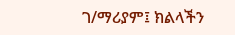ገ/ማሪያም፤ ክልላችን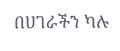በሀገራችን ካሉ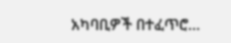አካባቢዎች በተፈጥሮ…